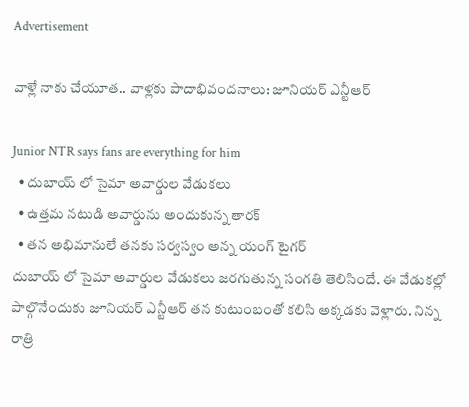Advertisement

వాళ్లే నాకు చేయూత.. వాళ్లకు పాదాభివందనాలు: జూనియర్ ఎన్టీఆర్

Junior NTR says fans are everything for him
  • దుబాయ్ లో సైమా అవార్డుల వేడుకలు
  • ఉత్తమ నటుడి అవార్డును అందుకున్న తారక్
  • తన అభిమానులే తనకు సర్వస్వం అన్న యంగ్ టైగర్
దుబాయ్ లో సైమా అవార్డుల వేడుకలు జరగుతున్న సంగతి తెలిసిందే. ఈ వేడుకల్లో పాల్గొనేందుకు జూనియర్ ఎన్టీఆర్ తన కుటుంబంతో కలిసి అక్కడకు వెళ్లారు. నిన్న రాత్రి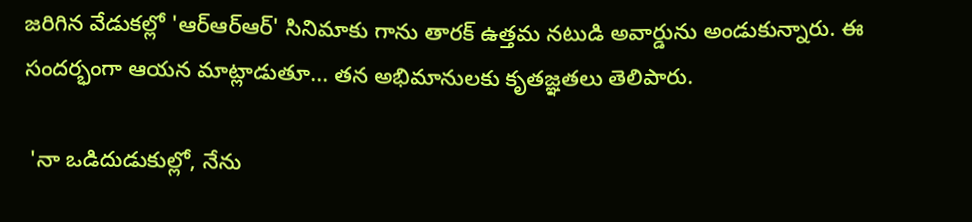జరిగిన వేడుకల్లో 'ఆర్ఆర్ఆర్' సినిమాకు గాను తారక్ ఉత్తమ నటుడి అవార్డును అండుకున్నారు. ఈ సందర్భంగా ఆయన మాట్లాడుతూ... తన అభిమానులకు కృతజ్ఞతలు తెలిపారు.

 'నా ఒడిదుడుకుల్లో, నేను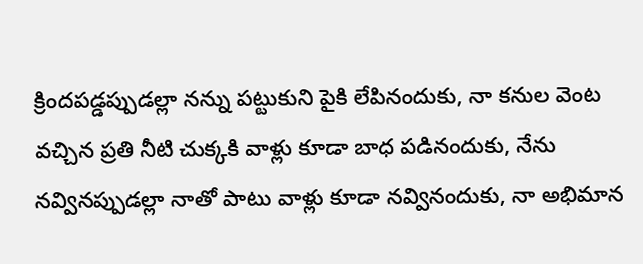క్రిందపడ్డప్పుడల్లా నన్ను పట్టుకుని పైకి లేపినందుకు, నా కనుల వెంట వచ్చిన ప్రతి నీటి చుక్కకి వాళ్లు కూడా బాధ పడినందుకు, నేను నవ్వినప్పుడల్లా నాతో పాటు వాళ్లు కూడా నవ్వినందుకు, నా అభిమాన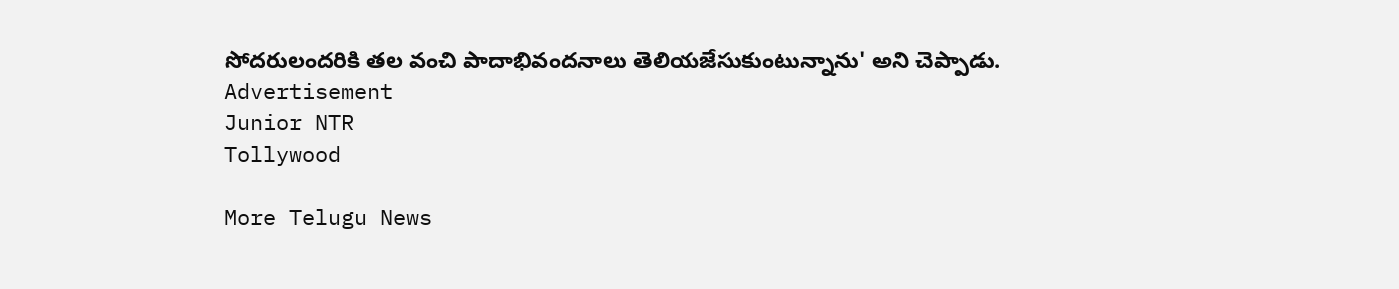సోదరులందరికి తల వంచి పాదాభివందనాలు తెలియజేసుకుంటున్నాను' అని చెప్పాడు.
Advertisement
Junior NTR
Tollywood

More Telugu News